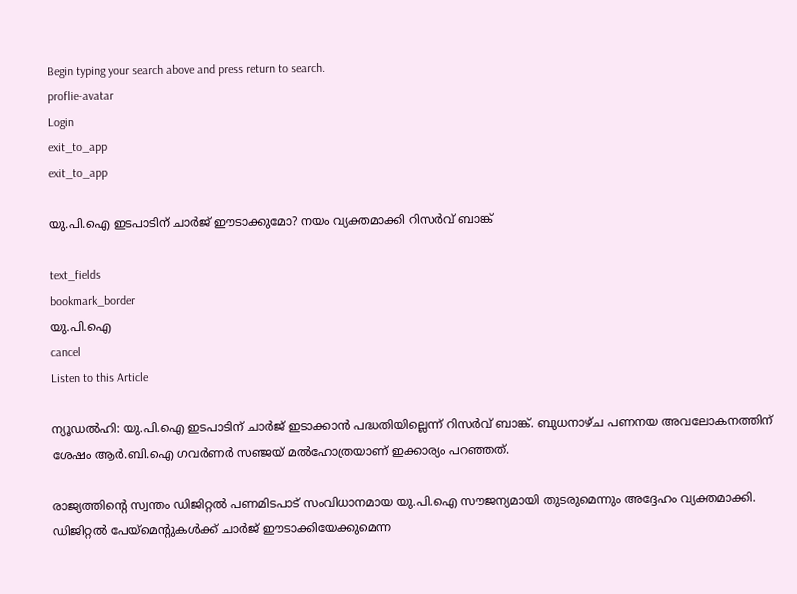Begin typing your search above and press return to search.
proflie-avatar
Login
exit_to_app
exit_to_app

യു.പി.ഐ ഇടപാടിന് ചാർജ് ഈടാക്കുമോ? നയം വ്യക്തമാക്കി റിസർവ് ബാങ്ക്

text_fields
bookmark_border
യു.പി.ഐ
cancel
Listen to this Article

ന്യൂഡൽഹി: യു.പി.ഐ ഇടപാടിന് ചാർജ് ഇടാക്കാൻ പദ്ധതിയില്ലെന്ന് റിസർവ് ബാങ്ക്. ബുധനാഴ്ച പണനയ അവലോകനത്തിന് ശേഷം ആർ.ബി.ഐ ഗവർണർ സഞ്ജയ് മൽഹോത്രയാണ് ഇക്കാര്യം പറഞ്ഞത്.

രാജ്യത്തിന്റെ സ്വന്തം ഡിജിറ്റൽ പണമിടപാട് സംവിധാനമായ യു.പി.ഐ സൗജന്യമായി തുടരുമെന്നും അദ്ദേഹം വ്യക്തമാക്കി. ഡിജിറ്റൽ പേയ്മെന്റുകൾക്ക് ചാർജ് ഈടാക്കിയേക്കുമെന്ന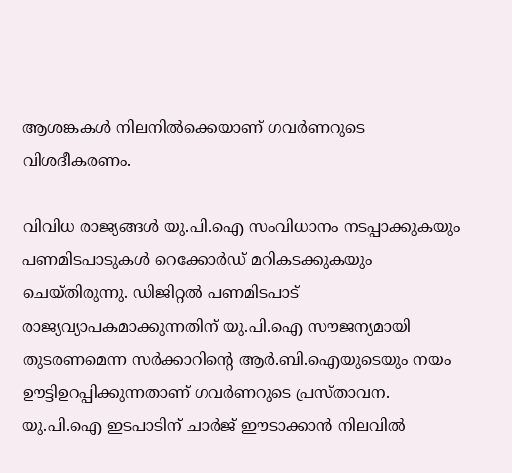ആശങ്കകൾ നിലനിൽക്കെയാണ് ഗവർണറുടെ വിശദീകരണം.

വിവിധ രാജ്യങ്ങൾ യു.പി.ഐ സംവിധാനം നടപ്പാക്കുകയും പണമിടപാടുകൾ റെക്കോർഡ് മറികടക്കുകയും ചെയ്തിരുന്നു. ഡിജിറ്റൽ പണമിടപാട് രാജ്യവ്യാപകമാക്കുന്നതിന് യു.പി.ഐ സൗജന്യമായി തുടരണമെന്ന സർക്കാറിന്റെ ആർ.ബി.ഐയുടെയും നയം ഊട്ടിഉറപ്പിക്കുന്നതാണ് ഗവർണറുടെ പ്രസ്താവന. യു.പി.ഐ ഇടപാടിന് ചാർജ് ഈടാക്കാൻ നിലവിൽ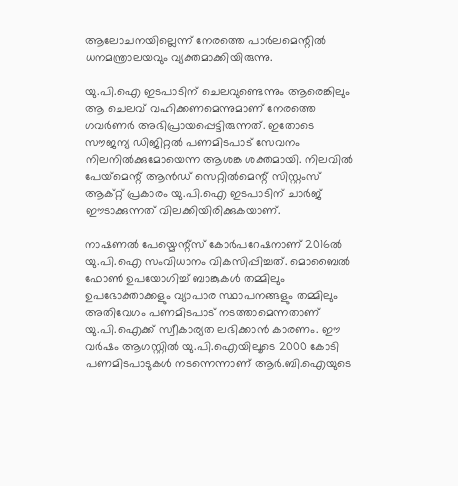ആലോചനയില്ലെന്ന് നേരത്തെ പാർലമെന്റിൽ ധനമന്ത്രാലയവും വ്യക്തമാക്കിയിരുന്നു.

യു.പി.ഐ ഇടപാടിന് ചെലവുണ്ടെന്നും ആരെങ്കിലും ആ ചെലവ് വഹിക്കണമെന്നുമാണ് നേരത്തെ ഗവർണർ അഭിപ്രായപ്പെട്ടിരുന്നത്. ഇതോടെ സൗജന്യ ഡിജിറ്റൽ പണമിടപാട് സേവനം നിലനിൽക്കുമോയെന്ന ആശങ്ക ശക്തമായി. നിലവിൽ പേയ്‌മെന്റ് ആൻഡ് സെറ്റിൽമെന്റ് സിസ്റ്റംസ് ആക്റ്റ് പ്രകാരം യു.പി.ഐ ഇടപാടിന് ചാർജ് ഈടാക്കുന്നത് വിലക്കിയിരിക്കുകയാണ്.

നാഷണൽ പേയ്മെന്റ്സ് കോർപറേഷനാണ് 2016ൽ യു.പി.ഐ സംവിധാനം വികസിപ്പിച്ചത്. മൊബൈൽ ഫോൺ ഉപയോഗിച്ച് ബാങ്കുകൾ തമ്മിലും ഉപഭോക്താക്കളും വ്യാപാര സ്ഥാപനങ്ങളും തമ്മിലും അതിവേഗം പണമിടപാട് നടത്താമെന്നതാണ് യു.പി.ഐക്ക് സ്വീകാര്യത ലഭിക്കാൻ കാരണം. ഈ വർഷം ആഗസ്റ്റിൽ യു.പി.ഐയിലൂടെ 2000 കോടി പണമിടപാടുകൾ നടന്നെന്നാണ് ആർ.ബി.ഐയുടെ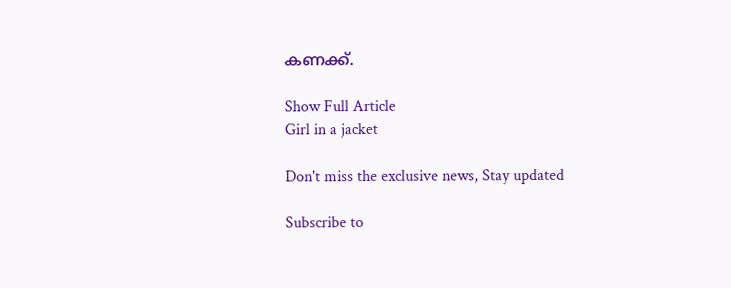കണക്ക്.

Show Full Article
Girl in a jacket

Don't miss the exclusive news, Stay updated

Subscribe to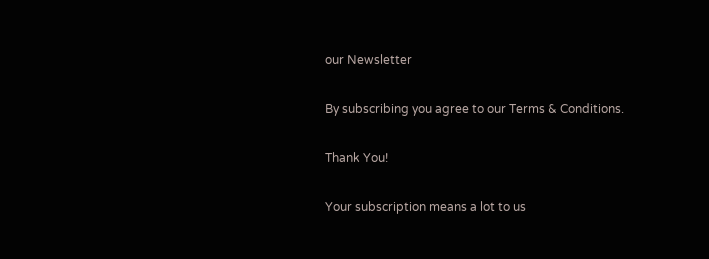our Newsletter

By subscribing you agree to our Terms & Conditions.

Thank You!

Your subscription means a lot to us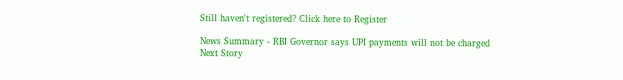Still haven't registered? Click here to Register

News Summary - RBI Governor says UPI payments will not be charged
Next Story